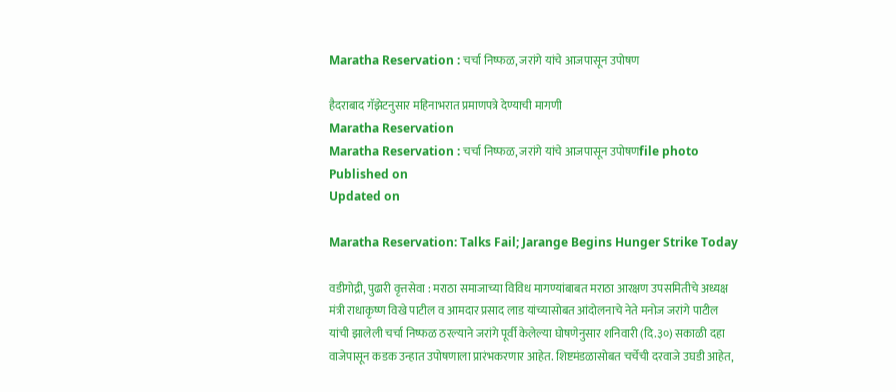Maratha Reservation : चर्चा निष्फळ, जरांगे यांचे आजपासून उपोषण

हैदराबाद गॅझेटनुसार महिनाभरात प्रमाणपत्रे देण्याची मागणी
Maratha Reservation
Maratha Reservation : चर्चा निष्फळ, जरांगे यांचे आजपासून उपोषणfile photo
Published on
Updated on

Maratha Reservation: Talks Fail; Jarange Begins Hunger Strike Today

वडीगोद्री, पुढारी वृत्तसेवा : मराठा समाजाच्या विविध मागण्यांबाबत मराठा आरक्षण उपसमितीचे अध्यक्ष मंत्री राधाकृष्ण विखे पाटील व आमदार प्रसाद लाड यांच्यासोबत आंदोलनाचे नेते मनोज जरांगे पाटील यांची झालेली चर्चा निष्फळ ठरल्याने जरांगे पूर्वी केलेल्या घोषणेनुसार शनिवारी (दि.३०) सकाळी दहा वाजेपासून कडक उन्हात उपोषणाला प्रारंभकरणार आहेत. शिष्टमंडळासोबत चर्चेची दरवाजे उघडी आहेत,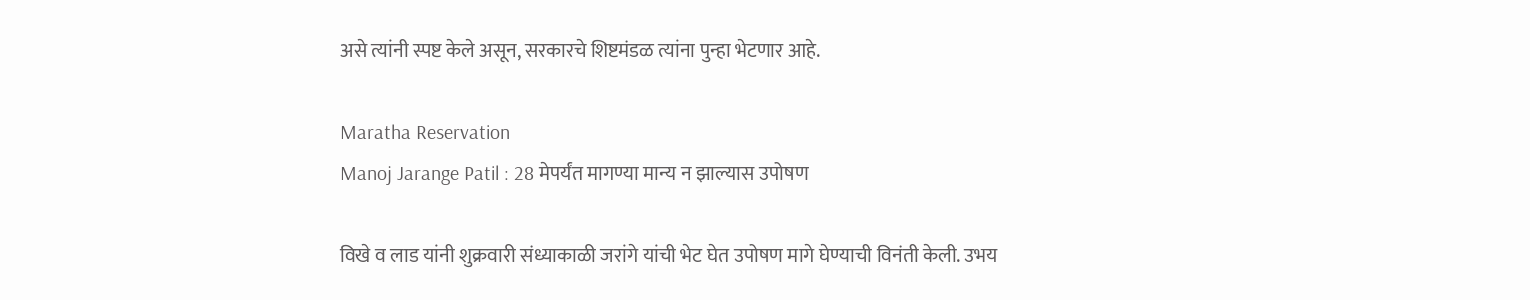असे त्यांनी स्पष्ट केले असून, सरकारचे शिष्टमंडळ त्यांना पुन्हा भेटणार आहे.

Maratha Reservation
Manoj Jarange Patil : 28 मेपर्यंत मागण्या मान्य न झाल्यास उपोषण

विखे व लाड यांनी शुक्रवारी संध्याकाळी जरांगे यांची भेट घेत उपोषण मागे घेण्याची विनंती केली. उभय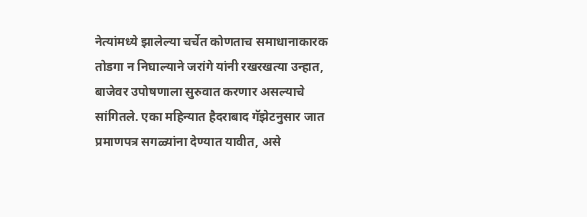नेत्यांमध्ये झालेल्या चर्चेत कोणताच समाधानाकारक तोडगा न निघाल्याने जरांगे यांनी रखरखत्या उन्हात, बाजेवर उपोषणाला सुरुवात करणार असल्याचे सांगितले. एका महिन्यात हैदराबाद गॅझेटनुसार जात प्रमाणपत्र सगळ्यांना देण्यात यावीत, असे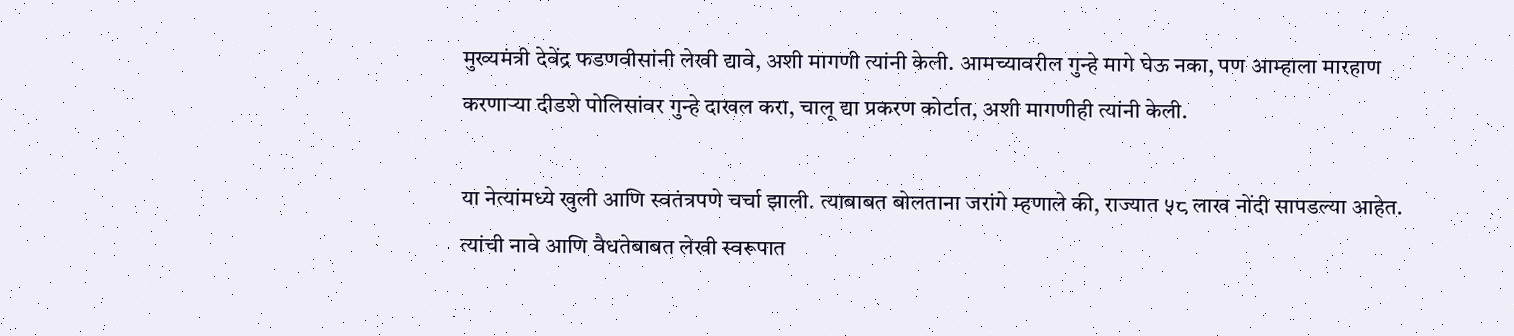मुख्यमंत्री देवेंद्र फडणवीसांनी लेखी द्यावे, अशी मागणी त्यांनी केली. आमच्यावरील गुन्हे मागे घेऊ नका, पण आम्हाला मारहाण करणाऱ्या दीडशे पोलिसांवर गुन्हे दाखल करा, चालू द्या प्रकरण कोर्टात, अशी मागणीही त्यांनी केली.

या नेत्यांमध्ये खुली आणि स्वतंत्रपणे चर्चा झाली. त्याबाबत बोलताना जरांगे म्हणाले की, राज्यात ५८ लाख नोंदी सापडल्या आहेत. त्यांची नावे आणि वैधतेबाबत लेखी स्वरूपात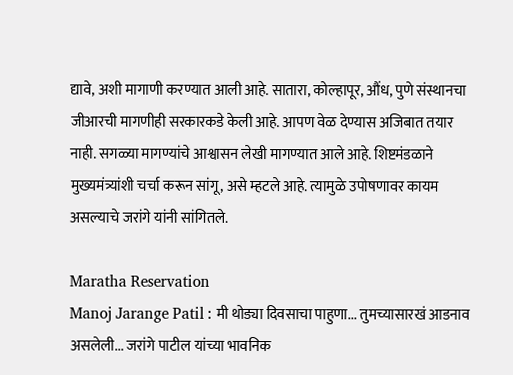द्यावे, अशी मागाणी करण्यात आली आहे. सातारा, कोल्हापूर, औंध, पुणे संस्थानचा जीआरची मागणीही सरकारकडे केली आहे. आपण वेळ देण्यास अजिबात तयार नाही. सगळ्या मागण्यांचे आश्वासन लेखी मागण्यात आले आहे. शिष्टमंडळाने मुख्यमंत्र्यांशी चर्चा करून सांगू, असे म्हटले आहे. त्यामुळे उपोषणावर कायम असल्याचे जरांगे यांनी सांगितले.

Maratha Reservation
Manoj Jarange Patil : मी थोड्या दिवसाचा पाहुणा... तुमच्यासारखं आडनाव असलेली... जरांगे पाटील यांच्या भावनिक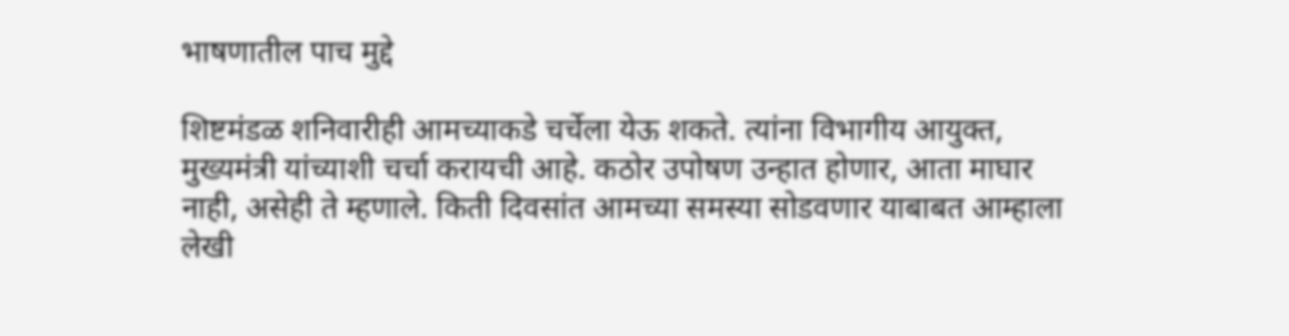भाषणातील पाच मुद्दे

शिष्टमंडळ शनिवारीही आमच्याकडे चर्चेला येऊ शकते. त्यांना विभागीय आयुक्त, मुख्यमंत्री यांच्याशी चर्चा करायची आहे. कठोर उपोषण उन्हात होणार, आता माघार नाही, असेही ते म्हणाले. किती दिवसांत आमच्या समस्या सोडवणार याबाबत आम्हाला लेखी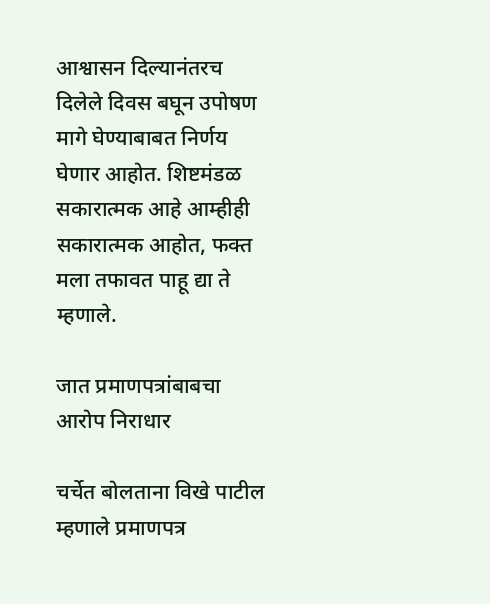आश्वासन दिल्यानंतरच दिलेले दिवस बघून उपोषण मागे घेण्याबाबत निर्णय घेणार आहोत. शिष्टमंडळ सकारात्मक आहे आम्हीही सकारात्मक आहोत, फक्त मला तफावत पाहू द्या ते म्हणाले.

जात प्रमाणपत्रांबाबचा आरोप निराधार

चर्चेत बोलताना विखे पाटील म्हणाले प्रमाणपत्र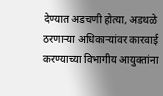देण्यात अडचणी होत्या, अडथळे ठरणाऱ्या अधिकाऱ्यांवर कारवाई करण्याच्या विभागीय आयुक्तांना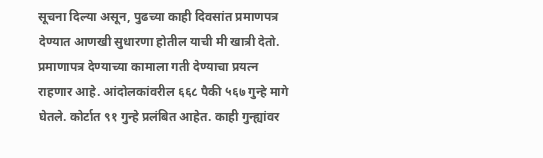सूचना दिल्या असून, पुढच्या काही दिवसांत प्रमाणपत्र देण्यात आणखी सुधारणा होतील याची मी खात्री देतो. प्रमाणापत्र देण्याच्या कामाला गती देण्याचा प्रयत्न राहणार आहे. आंदोलकांवरील ६६८ पैकी ५६७ गुन्हे मागे घेतले. कोर्टात ९१ गुन्हे प्रलंबित आहेत. काही गुन्ह्यांवर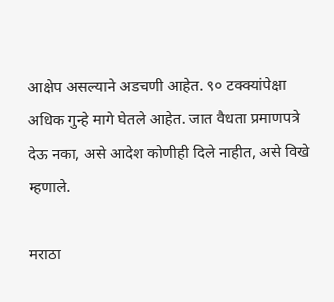आक्षेप असल्याने अडचणी आहेत. ९० टक्क्यांपेक्षा अधिक गुन्हे मागे घेतले आहेत. जात वैधता प्रमाणपत्रे देऊ नका, असे आदेश कोणीही दिले नाहीत, असे विखे म्हणाले.

मराठा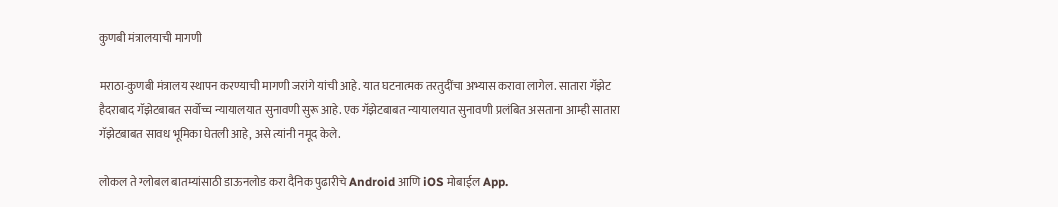कुणबी मंत्रालयाची मागणी

मराठा-कुणबी मंत्रालय स्थापन करण्याची मागणी जरांगे यांची आहे. यात घटनात्मक तरतुदींचा अभ्यास करावा लागेल. सातारा गॅझेट हैदराबाद गॅझेटबाबत सर्वोच्च न्यायालयात सुनावणी सुरू आहे. एक गॅझेटबाबत न्यायालयात सुनावणी प्रलंबित असताना आम्ही सातारा गॅझेटबाबत सावध भूमिका घेतली आहे, असे त्यांनी नमूद केले.

लोकल ते ग्लोबल बातम्यांसाठी डाऊनलोड करा दैनिक पुढारीचे Android आणि iOS मोबाईल App.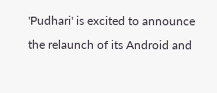'Pudhari' is excited to announce the relaunch of its Android and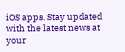iOS apps. Stay updated with the latest news at your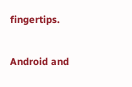fingertips.

Android and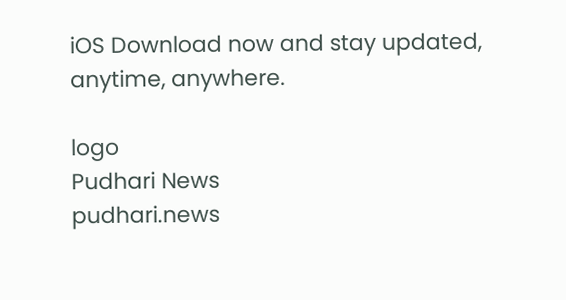iOS Download now and stay updated, anytime, anywhere.

logo
Pudhari News
pudhari.news